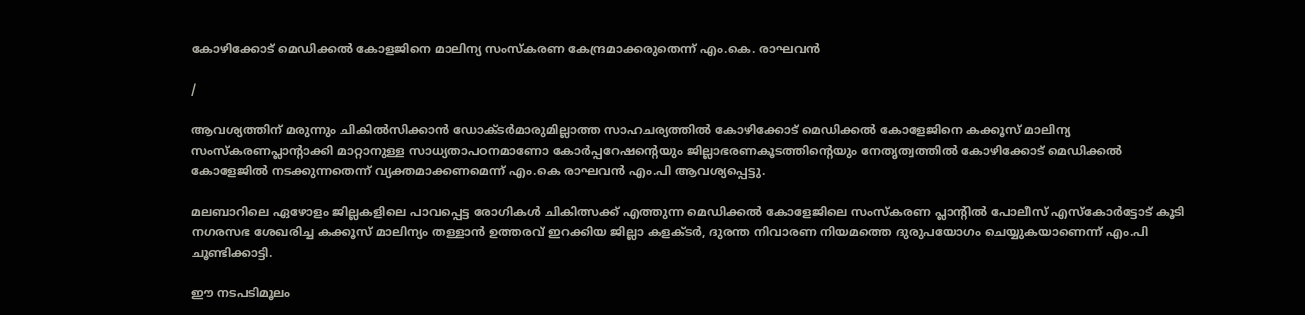കോഴിക്കോട് മെഡിക്കൽ കോളജിനെ മാലിന്യ സംസ്കരണ കേന്ദ്രമാക്കരുതെന്ന് എം.കെ. രാഘവൻ

/

ആവശ്യത്തിന് മരുന്നും ചികിൽസിക്കാൻ ഡോക്ടർമാരുമില്ലാത്ത സാഹചര്യത്തിൽ കോഴിക്കോട് മെഡിക്കൽ കോളേജിനെ കക്കൂസ് മാലിന്യ സംസ്കരണപ്ലാന്റാക്കി മാറ്റാനുള്ള സാധ്യതാപഠനമാണോ കോർപ്പറേഷന്റെയും ജില്ലാഭരണകൂടത്തിന്റെയും നേതൃത്വത്തിൽ കോഴിക്കോട് മെഡിക്കൽ കോളേജിൽ നടക്കുന്നതെന്ന് വ്യക്തമാക്കണമെന്ന് എം.കെ രാഘവൻ എം.പി ആവശ്യപ്പെട്ടു.

മലബാറിലെ ഏഴോളം ജില്ലകളിലെ പാവപ്പെട്ട രോഗികൾ ചികിത്സക്ക് എത്തുന്ന മെഡിക്കൽ കോളേജിലെ സംസ്കരണ പ്ലാന്റിൽ പോലീസ് എസ്കോർട്ടോട് കൂടി നഗരസഭ ശേഖരിച്ച കക്കൂസ് മാലിന്യം തള്ളാൻ ഉത്തരവ് ഇറക്കിയ ജില്ലാ കളക്ടർ, ദുരന്ത നിവാരണ നിയമത്തെ ദുരുപയോഗം ചെയ്യുകയാണെന്ന് എം.പി ചൂണ്ടിക്കാട്ടി.

ഈ നടപടിമൂലം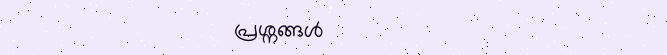പ്രശ്നങ്ങൾ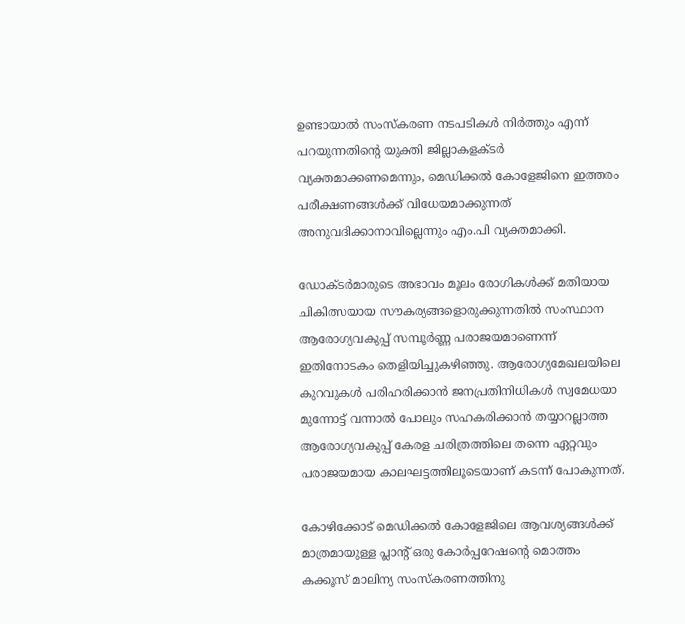ഉണ്ടായാൽ സംസ്കരണ നടപടികൾ നിർത്തും എന്ന് പറയുന്നതിന്റെ യുക്തി ജില്ലാകളക്ടർ വ്യക്തമാക്കണമെന്നും, മെഡിക്കൽ കോളേജിനെ ഇത്തരം പരീക്ഷണങ്ങൾക്ക് വിധേയമാക്കുന്നത് അനുവദിക്കാനാവില്ലെന്നും എം.പി വ്യക്തമാക്കി.

ഡോക്ടർമാരുടെ അഭാവം മൂലം രോഗികൾക്ക് മതിയായ ചികിത്സയായ സൗകര്യങ്ങളൊരുക്കുന്നതിൽ സംസ്ഥാന ആരോഗ്യവകുപ്പ് സമ്പൂർണ്ണ പരാജയമാണെന്ന് ഇതിനോടകം തെളിയിച്ചുകഴിഞ്ഞു. ആരോഗ്യമേഖലയിലെ കുറവുകൾ പരിഹരിക്കാൻ ജനപ്രതിനിധികൾ സ്വമേധയാ മുന്നോട്ട് വന്നാൽ പോലും സഹകരിക്കാൻ തയ്യാറല്ലാത്ത ആരോഗ്യവകുപ്പ് കേരള ചരിത്രത്തിലെ തന്നെ ഏറ്റവും പരാജയമായ കാലഘട്ടത്തിലൂടെയാണ് കടന്ന് പോകുന്നത്.

കോഴിക്കോട് മെഡിക്കൽ കോളേജിലെ ആവശ്യങ്ങൾക്ക് മാത്രമായുള്ള പ്ലാന്റ് ഒരു കോർപ്പറേഷന്റെ മൊത്തം കക്കൂസ് മാലിന്യ സംസ്കരണത്തിനു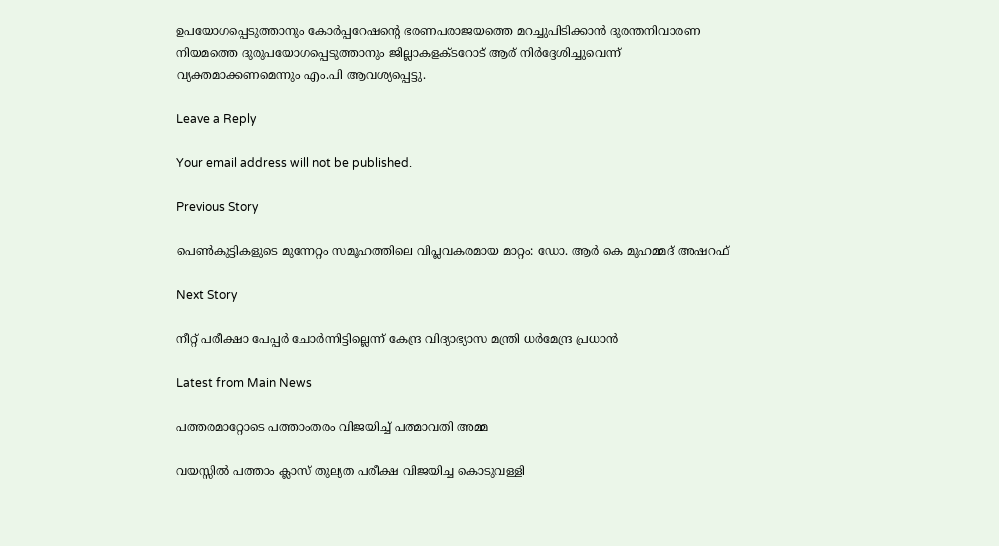ഉപയോഗപ്പെടുത്താനും കോർപ്പറേഷന്റെ ഭരണപരാജയത്തെ മറച്ചുപിടിക്കാൻ ദുരന്തനിവാരണ നിയമത്തെ ദുരുപയോഗപ്പെടുത്താനും ജില്ലാകളക്ടറോട് ആര് നിർദ്ദേശിച്ചുവെന്ന് വ്യക്തമാക്കണമെന്നും എം.പി ആവശ്യപ്പെട്ടു.

Leave a Reply

Your email address will not be published.

Previous Story

പെൺകുട്ടികളുടെ മുന്നേറ്റം സമൂഹത്തിലെ വിപ്ലവകരമായ മാറ്റം: ഡോ. ആർ കെ മുഹമ്മദ് അഷറഫ്

Next Story

നീറ്റ് പരീക്ഷാ പേപ്പർ ചോർന്നിട്ടില്ലെന്ന് കേന്ദ്ര വിദ്യാഭ്യാസ മന്ത്രി ധർമേന്ദ്ര പ്രധാൻ

Latest from Main News

പത്തരമാറ്റോടെ പത്താംതരം വിജയിച്ച് പത്മാവതി അമ്മ

വയസ്സിൽ പത്താം ക്ലാസ് തുല്യത പരീക്ഷ വിജയിച്ച കൊടുവള്ളി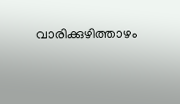വാരിക്കുഴിത്താഴം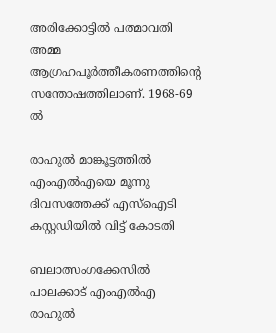അരിക്കോട്ടിൽ പത്മാവതി അമ്മ ആഗ്രഹപൂർത്തീകരണത്തിന്റെ സന്തോഷത്തിലാണ്. 1968-69 ൽ

രാഹുൽ മാങ്കൂട്ടത്തിൽ എംഎൽഎയെ മൂന്നു ദിവസത്തേക്ക് എസ്ഐടി കസ്റ്റഡിയിൽ വിട്ട് കോടതി

ബലാത്സംഗക്കേസിൽ പാലക്കാട് എംഎൽഎ രാഹുൽ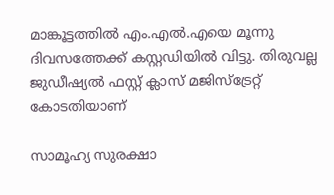മാങ്കൂട്ടത്തിൽ എം.എൽ.എയെ മൂന്നു ദിവസത്തേക്ക് കസ്റ്റഡിയിൽ വിട്ടു. തിരുവല്ല ജുഡീഷ്യൽ ഫസ്റ്റ്‌ ക്ലാസ് മജിസ്ട്രേറ്റ് കോടതിയാണ്

സാമൂഹ്യ സുരക്ഷാ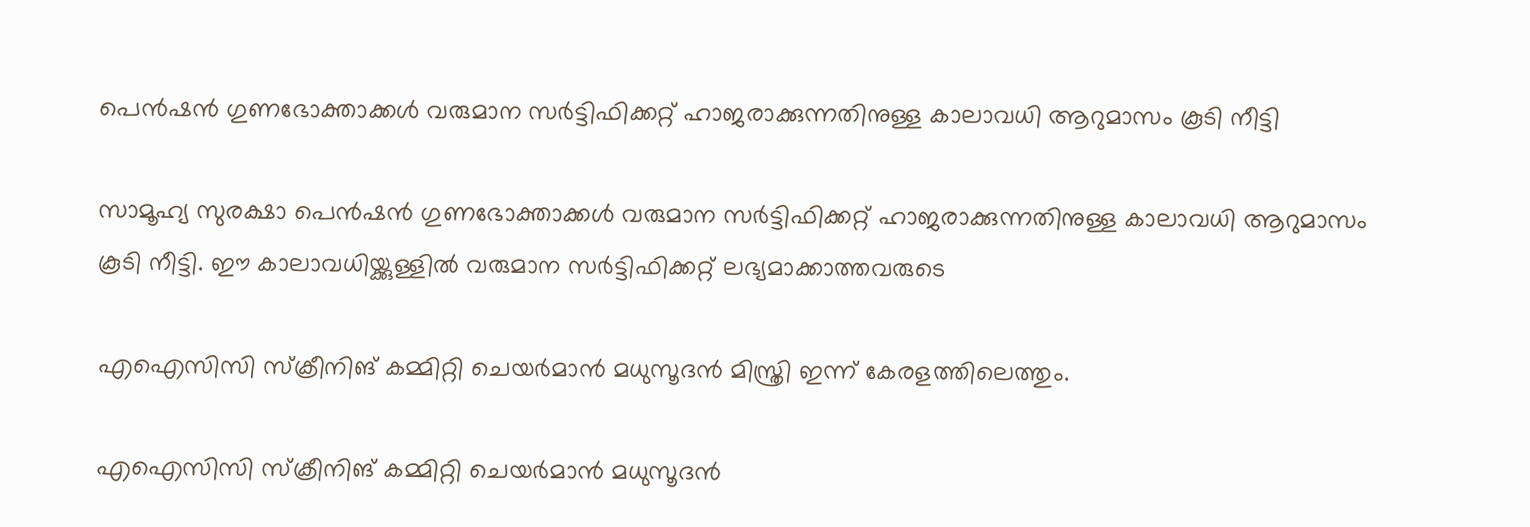പെന്‍ഷന്‍ ഗുണഭോക്താക്കൾ വരുമാന സര്‍ട്ടിഫിക്കറ്റ് ഹാജരാക്കുന്നതിനുള്ള കാലാവധി ആറുമാസം കൂടി നീട്ടി

സാമൂഹ്യ സുരക്ഷാ പെന്‍ഷന്‍ ഗുണഭോക്താക്കൾ വരുമാന സര്‍ട്ടിഫിക്കറ്റ് ഹാജരാക്കുന്നതിനുള്ള കാലാവധി ആറുമാസം കൂടി നീട്ടി. ഈ കാലാവധിയ്ക്കുള്ളില്‍ വരുമാന സര്‍ട്ടിഫിക്കറ്റ് ലഭ്യമാക്കാത്തവരുടെ

എഐസിസി സ്‌ക്രീനിങ് കമ്മിറ്റി ചെയര്‍മാന്‍ മധുസൂദന്‍ മിസ്ത്രി ഇന്ന് കേരളത്തിലെത്തും.

എഐസിസി സ്‌ക്രീനിങ് കമ്മിറ്റി ചെയര്‍മാന്‍ മധുസൂദന്‍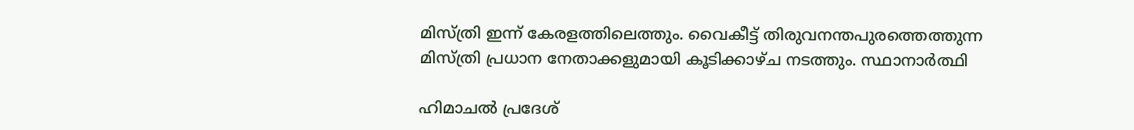മിസ്ത്രി ഇന്ന് കേരളത്തിലെത്തും. വൈകീട്ട് തിരുവനന്തപുരത്തെത്തുന്ന മിസ്ത്രി പ്രധാന നേതാക്കളുമായി കൂടിക്കാഴ്ച നടത്തും. സ്ഥാനാര്‍ത്ഥി

ഹിമാചൽ പ്രദേശ്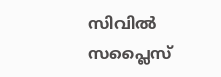സിവിൽ സപ്ലൈസ്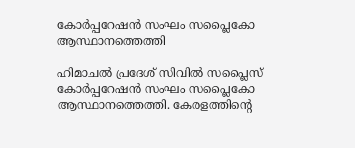കോർപ്പറേഷൻ സംഘം സപ്ലൈകോ ആസ്ഥാനത്തെത്തി

ഹിമാചൽ പ്രദേശ് സിവിൽ സപ്ലൈസ് കോർപ്പറേഷൻ സംഘം സപ്ലൈകോ ആസ്ഥാനത്തെത്തി. കേരളത്തിൻ്റെ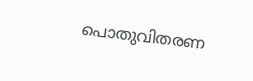പൊതുവിതരണ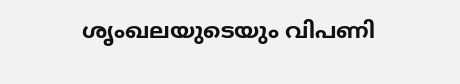ശൃംഖലയുടെയും വിപണി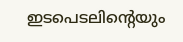ഇടപെടലിൻ്റെയും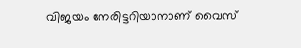വിജയം നേരിട്ടറിയാനാണ് വൈസ്